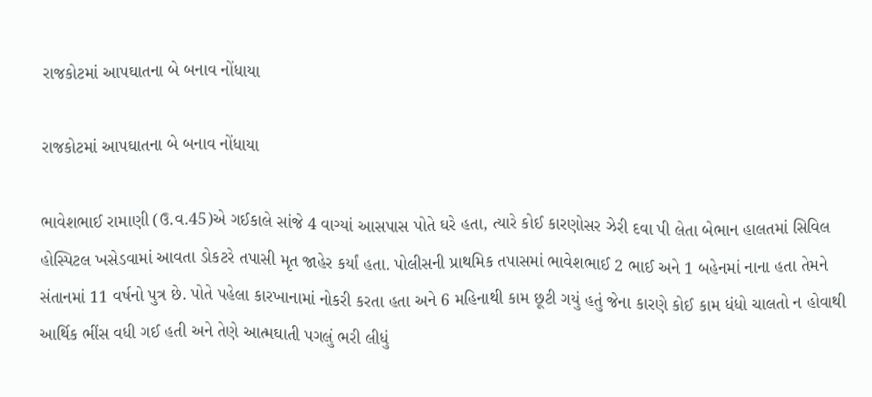રાજકોટમાં આપઘાતના બે બનાવ નોંધાયા

રાજકોટમાં આપઘાતના બે બનાવ નોંધાયા

ભાવેશભાઈ રામાણી (ઉ.વ.45)એ ગઈકાલે સાંજે 4 વાગ્યાં આસપાસ પોતે ઘરે હતા, ત્યારે કોઈ કારણોસર ઝેરી દવા પી લેતા બેભાન હાલતમાં સિવિલ હોસ્પિટલ ખસેડવામાં આવતા ડોકટરે તપાસી મૃત જાહેર કર્યાં હતા. પોલીસની પ્રાથમિક તપાસમાં ભાવેશભાઈ 2 ભાઈ અને 1 બહેનમાં નાના હતા તેમને સંતાનમાં 11 વર્ષનો પુત્ર છે. પોતે પહેલા કારખાનામાં નોકરી કરતા હતા અને 6 મહિનાથી કામ છૂટી ગયું હતું જેના કારણે કોઈ કામ ધંધો ચાલતો ન હોવાથી આર્થિક ભીંસ વધી ગઈ હતી અને તેણે આત્મઘાતી પગલું ભરી લીધું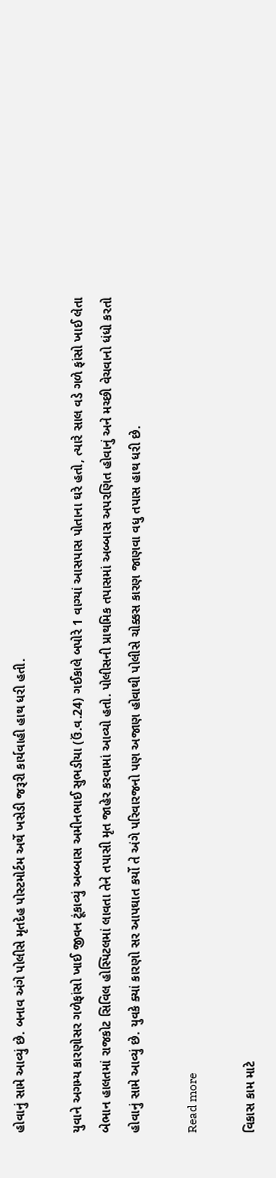હોવાનું સામે આવ્યું છે. બનાવ અંગે પોલીસે મૃતદેહ પોસ્ટમોર્ટમ અર્થે ખસેડી જરૂરી કાર્યવાહી હાથ ધરી હતી.

યુવાને અગમ્ય કારણોસર ગળેફાંસો ખાઈ જીવન ટૂંકાવ્યું અબ્બાસ અમીનભાઈ સુભડીયા (ઉં.વ.24) ગઈકાલે બપોરે 1 વાગ્યાં આસપાસ પોતાના ઘરે હતો, ત્યારે સાલ વડે ગળે ફાંસો ખાઈ લેતા બેભાન હાલતમાં રાજકોટ સિવિલ હોસ્પિટલમાં લાવતા તેને તપાસી મૃત જાહેર કરવામાં આવ્યો હતો. પોલીસની પ્રાથમિક તપાસમાં અબ્બાસ અપરણિત હોવાનું અને મચ્છી વેચવાનો ધંધો કરતો હોવાનું સામે આવ્યું છે. યુવકે ક્યાં કારણો સર આપઘાત કર્યો તે અંગે પરિવારજનો પણ અજાણ હોવાથી પોલીસે ચોક્કસ કારણ જાણવા વધુ તપાસ હાથ ધરી છે.

Read more

વિકાસ કામ માટે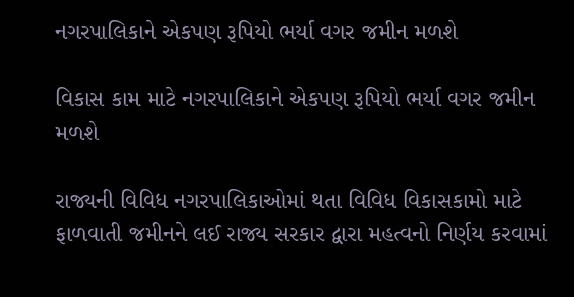નગરપાલિકાને એકપણ રૂપિયો ભર્યા વગર જમીન મળશે

વિકાસ કામ માટે નગરપાલિકાને એકપણ રૂપિયો ભર્યા વગર જમીન મળશે

રાજ્યની વિવિધ નગરપાલિકાઓમાં થતા વિવિધ વિકાસકામો માટે ફાળવાતી જમીનને લઈ રાજ્ય સરકાર દ્વારા મહત્વનો નિર્ણય કરવામાં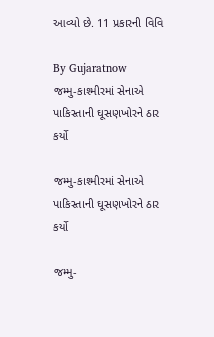આવ્યો છે. 11 પ્રકારની વિવિ

By Gujaratnow
જમ્મુ-કાશ્મીરમાં સેનાએ પાકિસ્તાની ઘૂસણખોરને ઠાર કર્યો

જમ્મુ-કાશ્મીરમાં સેનાએ પાકિસ્તાની ઘૂસણખોરને ઠાર કર્યો

જમ્મુ-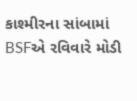કાશ્મીરના સાંબામાં BSFએ રવિવારે મોડી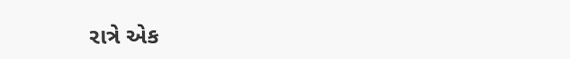રાત્રે એક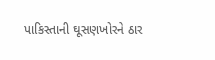પાકિસ્તાની ઘૂસણખોરને ઠાર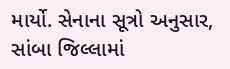માર્યો. સેનાના સૂત્રો અનુસાર, સાંબા જિલ્લામાં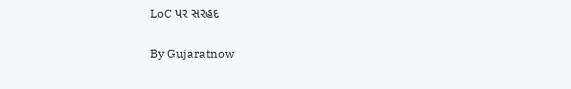LoC પર સરહદ

By Gujaratnow